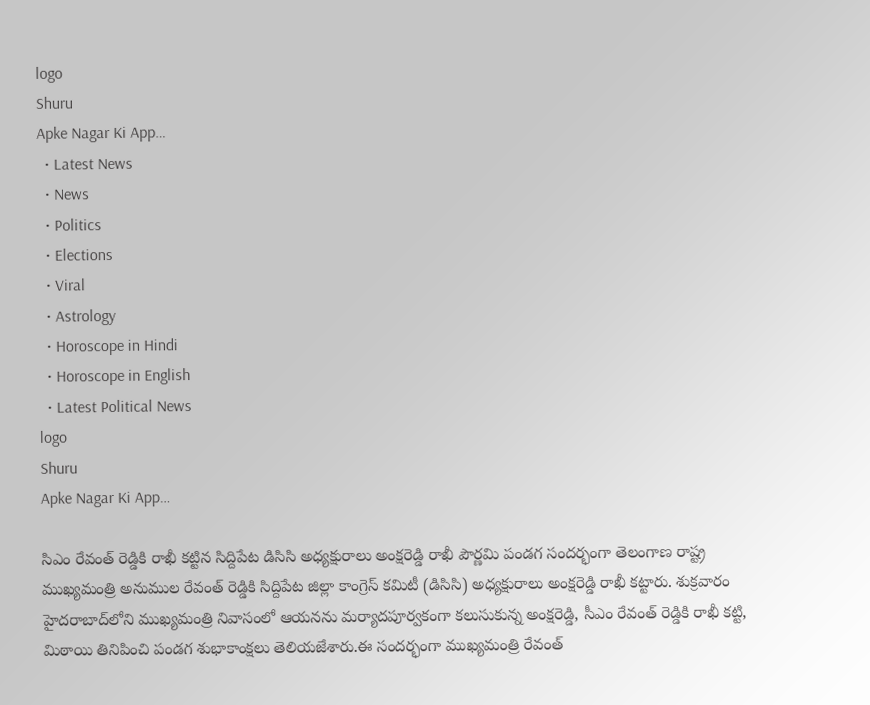logo
Shuru
Apke Nagar Ki App…
  • Latest News
  • News
  • Politics
  • Elections
  • Viral
  • Astrology
  • Horoscope in Hindi
  • Horoscope in English
  • Latest Political News
logo
Shuru
Apke Nagar Ki App…

సిఎం రేవంత్ రెడ్డికి రాఖీ కట్టిన సిద్దిపేట డిసిసి అధ్యక్షురాలు అంక్షరెడ్డి రాఖీ పౌర్ణమి పండగ సందర్భంగా తెలంగాణ రాష్ట్ర ముఖ్యమంత్రి అనుముల రేవంత్ రెడ్డికి సిద్దిపేట జిల్లా కాంగ్రెస్ కమిటీ (డిసిసి) అధ్యక్షురాలు అంక్షరెడ్డి రాఖీ కట్టారు. శుక్రవారం హైదరాబాద్‌లోని ముఖ్యమంత్రి నివాసంలో ఆయనను మర్యాదపూర్వకంగా కలుసుకున్న అంక్షరెడ్డి, సీఎం రేవంత్ రెడ్డికి రాఖీ కట్టి, మిఠాయి తినిపించి పండగ శుభాకాంక్షలు తెలియజేశారు.ఈ సందర్భంగా ముఖ్యమంత్రి రేవంత్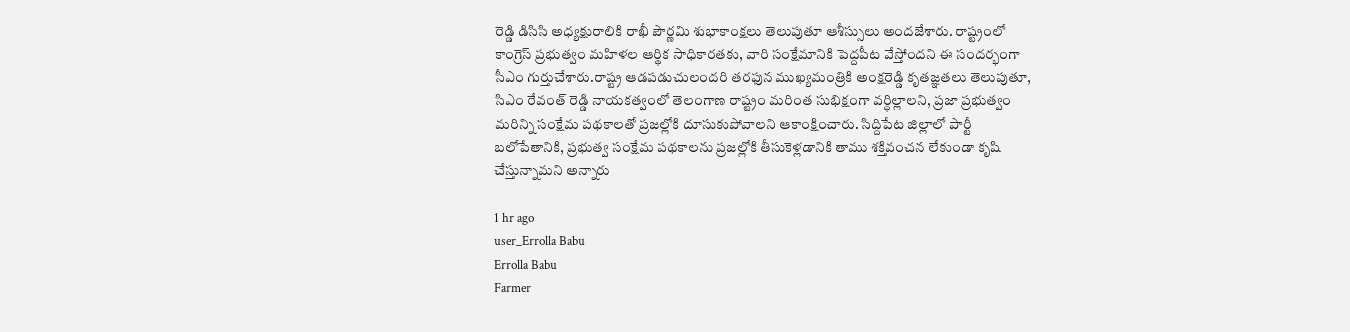రెడ్డి డిసిసి అధ్యక్షురాలికి రాఖీ పౌర్ణమి శుభాకాంక్షలు తెలుపుతూ ఆశీస్సులు అందజేశారు. రాష్ట్రంలో కాంగ్రెస్ ప్రభుత్వం మహిళల ఆర్థిక సాధికారతకు, వారి సంక్షేమానికి పెద్దపీట వేస్తోందని ఈ సందర్భంగా సీఎం గుర్తుచేశారు.రాష్ట్ర ఆడపడుచులందరి తరఫున ముఖ్యమంత్రికి అంక్షరెడ్డి కృతజ్ఞతలు తెలుపుతూ, సిఎం రేవంత్ రెడ్డి నాయకత్వంలో తెలంగాణ రాష్ట్రం మరింత సుభిక్షంగా వర్ధిల్లాలని, ప్రజా ప్రభుత్వం మరిన్ని సంక్షేమ పథకాలతో ప్రజల్లోకి దూసుకుపోవాలని ఆకాంక్షించారు. సిద్దిపేట జిల్లాలో పార్టీ బలోపేతానికి, ప్రభుత్వ సంక్షేమ పథకాలను ప్రజల్లోకి తీసుకెళ్లడానికి తాము శక్తివంచన లేకుండా కృషి చేస్తున్నామని అన్నారు

1 hr ago
user_Errolla Babu
Errolla Babu
Farmer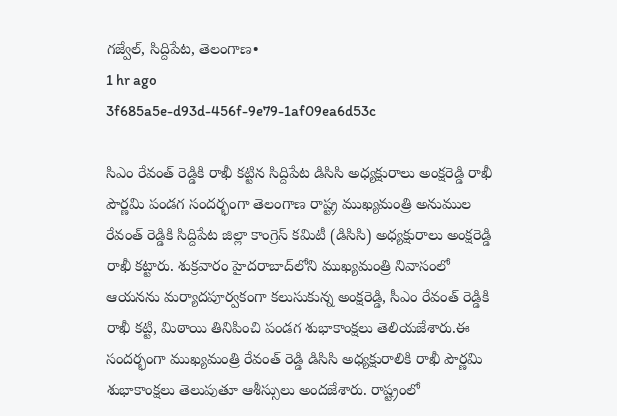గజ్వేల్, సిద్దిపేట, తెలంగాణ•
1 hr ago
3f685a5e-d93d-456f-9e79-1af09ea6d53c

సిఎం రేవంత్ రెడ్డికి రాఖీ కట్టిన సిద్దిపేట డిసిసి అధ్యక్షురాలు అంక్షరెడ్డి రాఖీ పౌర్ణమి పండగ సందర్భంగా తెలంగాణ రాష్ట్ర ముఖ్యమంత్రి అనుముల రేవంత్ రెడ్డికి సిద్దిపేట జిల్లా కాంగ్రెస్ కమిటీ (డిసిసి) అధ్యక్షురాలు అంక్షరెడ్డి రాఖీ కట్టారు. శుక్రవారం హైదరాబాద్‌లోని ముఖ్యమంత్రి నివాసంలో ఆయనను మర్యాదపూర్వకంగా కలుసుకున్న అంక్షరెడ్డి, సీఎం రేవంత్ రెడ్డికి రాఖీ కట్టి, మిఠాయి తినిపించి పండగ శుభాకాంక్షలు తెలియజేశారు.ఈ సందర్భంగా ముఖ్యమంత్రి రేవంత్ రెడ్డి డిసిసి అధ్యక్షురాలికి రాఖీ పౌర్ణమి శుభాకాంక్షలు తెలుపుతూ ఆశీస్సులు అందజేశారు. రాష్ట్రంలో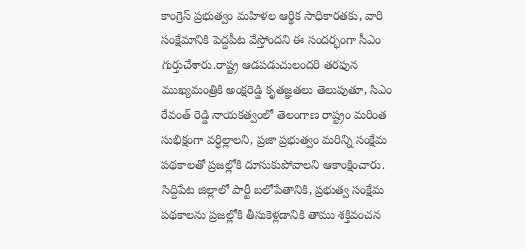కాంగ్రెస్ ప్రభుత్వం మహిళల ఆర్థిక సాధికారతకు, వారి సంక్షేమానికి పెద్దపీట వేస్తోందని ఈ సందర్భంగా సీఎం గుర్తుచేశారు.రాష్ట్ర ఆడపడుచులందరి తరఫున ముఖ్యమంత్రికి అంక్షరెడ్డి కృతజ్ఞతలు తెలుపుతూ, సిఎం రేవంత్ రెడ్డి నాయకత్వంలో తెలంగాణ రాష్ట్రం మరింత సుభిక్షంగా వర్ధిల్లాలని, ప్రజా ప్రభుత్వం మరిన్ని సంక్షేమ పథకాలతో ప్రజల్లోకి దూసుకుపోవాలని ఆకాంక్షించారు. సిద్దిపేట జిల్లాలో పార్టీ బలోపేతానికి, ప్రభుత్వ సంక్షేమ పథకాలను ప్రజల్లోకి తీసుకెళ్లడానికి తాము శక్తివంచన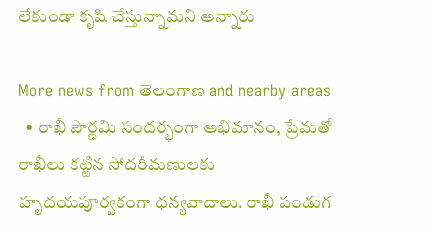లేకుండా కృషి చేస్తున్నామని అన్నారు

More news from తెలంగాణ and nearby areas
  • రాఖీ పౌర్ణమి సందర్భంగా అభిమానం, ప్రేమతో రాఖీలు కట్టిన సోదరీమణులకు హృదయపూర్వకంగా ధన్యవాదాలు. రాఖీ పండుగ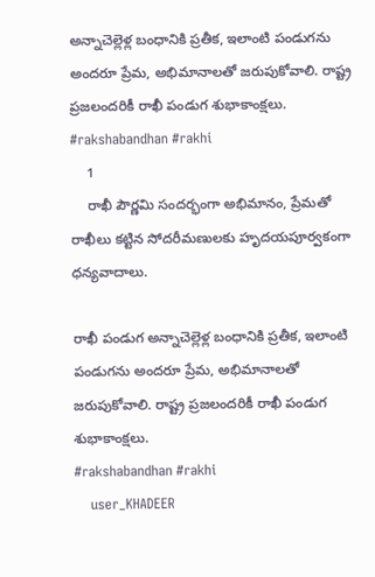అన్నాచెల్లెళ్ల బంధానికి ప్రతీక, ఇలాంటి పండుగను అందరూ ప్రేమ, అభిమానాలతో జరుపుకోవాలి. రాష్ట్ర ప్రజలందరికీ రాఖీ పండుగ శుభాకాంక్షలు. #rakshabandhan #rakhi
    1
    రాఖీ పౌర్ణమి సందర్భంగా అభిమానం, ప్రేమతో రాఖీలు కట్టిన సోదరీమణులకు హృదయపూర్వకంగా ధన్యవాదాలు.

రాఖీ పండుగ అన్నాచెల్లెళ్ల బంధానికి ప్రతీక, ఇలాంటి పండుగను అందరూ ప్రేమ, అభిమానాలతో జరుపుకోవాలి. రాష్ట్ర ప్రజలందరికీ రాఖీ పండుగ శుభాకాంక్షలు.
#rakshabandhan #rakhi
    user_KHADEER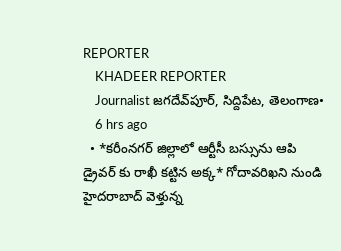REPORTER
    KHADEER REPORTER
    Journalist జగదేవ్‌పూర్, సిద్దిపేట, తెలంగాణ•
    6 hrs ago
  • *కరీంనగర్ జిల్లాలో ఆర్టీసీ బస్సును ఆపి డ్రైవర్ కు రాఖీ కట్టిన అక్క* గోదావరిఖని నుండి హైదరాబాద్ వెళ్తున్న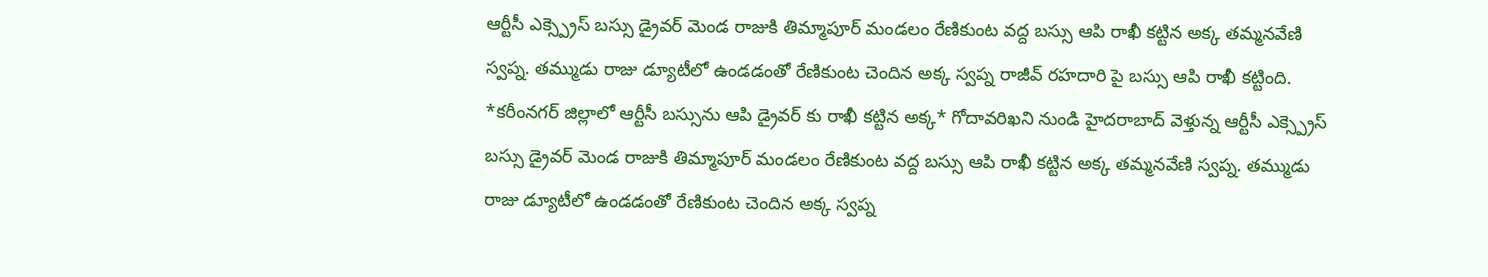ఆర్టీసీ ఎక్స్ప్రెస్ బస్సు డ్రైవర్ మెండ రాజుకి తిమ్మాపూర్ మండలం రేణికుంట వద్ద బస్సు ఆపి రాఖీ కట్టిన అక్క తమ్మనవేణి స్వప్న. తమ్ముడు రాజు డ్యూటీలో ఉండడంతో రేణికుంట చెందిన అక్క స్వప్న రాజీవ్ రహదారి పై బస్సు ఆపి రాఖీ కట్టింది. *కరీంనగర్ జిల్లాలో ఆర్టీసీ బస్సును ఆపి డ్రైవర్ కు రాఖీ కట్టిన అక్క* గోదావరిఖని నుండి హైదరాబాద్ వెళ్తున్న ఆర్టీసీ ఎక్స్ప్రెస్ బస్సు డ్రైవర్ మెండ రాజుకి తిమ్మాపూర్ మండలం రేణికుంట వద్ద బస్సు ఆపి రాఖీ కట్టిన అక్క తమ్మనవేణి స్వప్న. తమ్ముడు రాజు డ్యూటీలో ఉండడంతో రేణికుంట చెందిన అక్క స్వప్న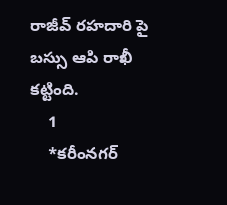రాజీవ్ రహదారి పై బస్సు ఆపి రాఖీ కట్టింది.
    1
    *కరీంనగర్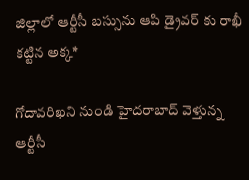జిల్లాలో ఆర్టీసీ బస్సును ఆపి డ్రైవర్ కు రాఖీ కట్టిన అక్క*

గోదావరిఖని నుండి హైదరాబాద్ వెళ్తున్న ఆర్టీసీ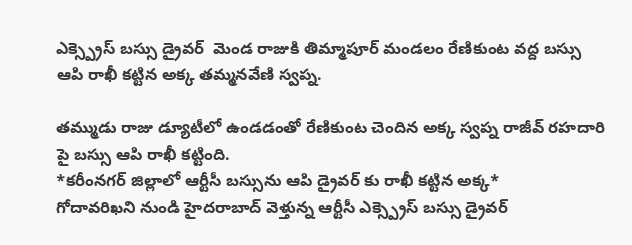ఎక్స్ప్రెస్ బస్సు డ్రైవర్  మెండ రాజుకి తిమ్మాపూర్ మండలం రేణికుంట వద్ద బస్సు ఆపి రాఖీ కట్టిన అక్క తమ్మనవేణి స్వప్న.

తమ్ముడు రాజు డ్యూటీలో ఉండడంతో రేణికుంట చెందిన అక్క స్వప్న రాజీవ్ రహదారి పై బస్సు ఆపి రాఖీ కట్టింది.
*కరీంనగర్ జిల్లాలో ఆర్టీసీ బస్సును ఆపి డ్రైవర్ కు రాఖీ కట్టిన అక్క*
గోదావరిఖని నుండి హైదరాబాద్ వెళ్తున్న ఆర్టీసీ ఎక్స్ప్రెస్ బస్సు డ్రైవర్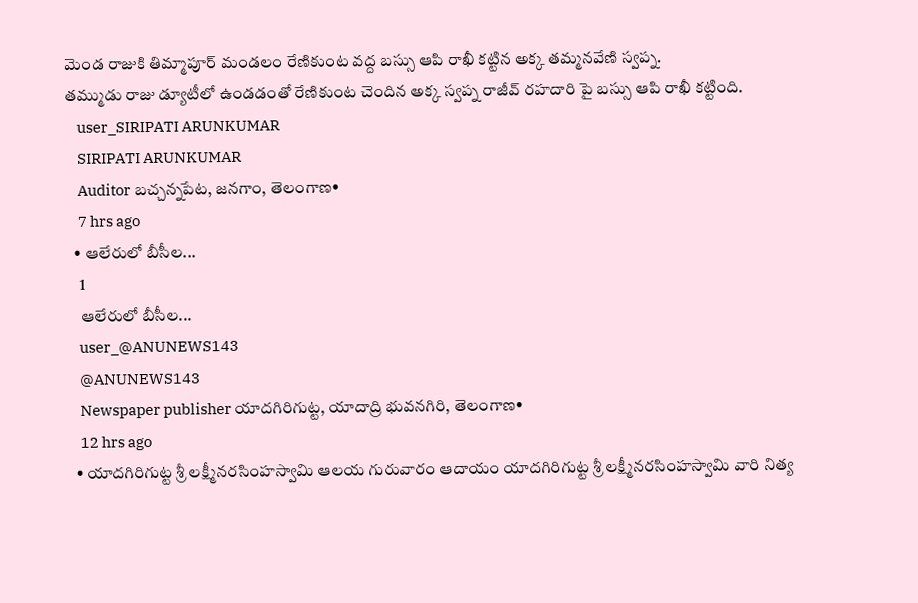మెండ రాజుకి తిమ్మాపూర్ మండలం రేణికుంట వద్ద బస్సు ఆపి రాఖీ కట్టిన అక్క తమ్మనవేణి స్వప్న.
తమ్ముడు రాజు డ్యూటీలో ఉండడంతో రేణికుంట చెందిన అక్క స్వప్న రాజీవ్ రహదారి పై బస్సు ఆపి రాఖీ కట్టింది.
    user_SIRIPATI ARUNKUMAR
    SIRIPATI ARUNKUMAR
    Auditor బచ్చన్నపేట, జనగాం, తెలంగాణ•
    7 hrs ago
  • ఆలేరులో బీసీల...
    1
    ఆలేరులో బీసీల...
    user_@ANUNEWS143
    @ANUNEWS143
    Newspaper publisher యాదగిరిగుట్ట, యాదాద్రి భువనగిరి, తెలంగాణ•
    12 hrs ago
  • యాదగిరిగుట్ట శ్రీ లక్ష్మీనరసింహస్వామి ఆలయ గురువారం ఆదాయం యాదగిరిగుట్ట శ్రీ లక్ష్మీనరసింహస్వామి వారి నిత్య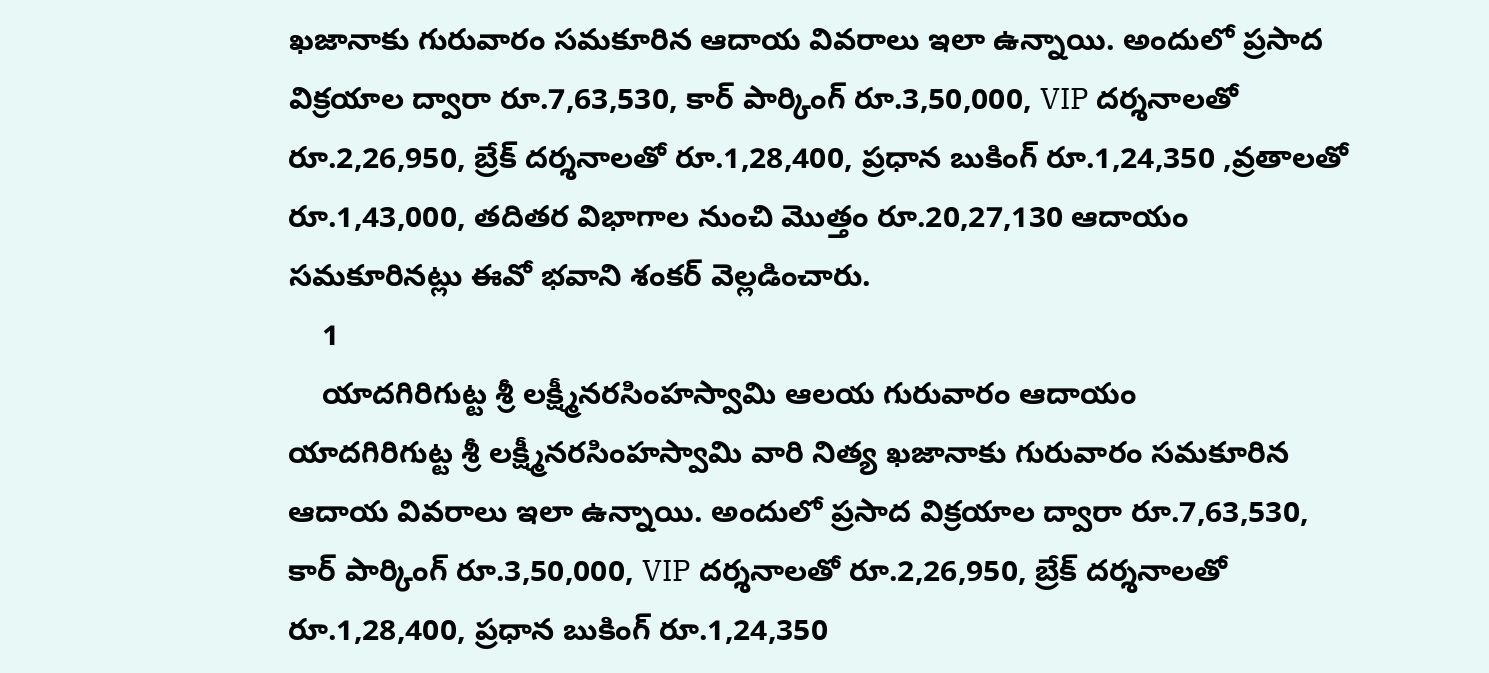ఖజానాకు గురువారం సమకూరిన ఆదాయ వివరాలు ఇలా ఉన్నాయి. అందులో ప్రసాద విక్రయాల ద్వారా రూ.7,63,530, కార్ పార్కింగ్ రూ.3,50,000, VIP దర్శనాలతో రూ.2,26,950, బ్రేక్ దర్శనాలతో రూ.1,28,400, ప్రధాన బుకింగ్ రూ.1,24,350 ,వ్రతాలతో రూ.1,43,000, తదితర విభాగాల నుంచి మొత్తం రూ.20,27,130 ఆదాయం సమకూరినట్లు ఈవో భవాని శంకర్ వెల్లడించారు.
    1
    యాదగిరిగుట్ట శ్రీ లక్ష్మీనరసింహస్వామి ఆలయ గురువారం ఆదాయం
యాదగిరిగుట్ట శ్రీ లక్ష్మీనరసింహస్వామి వారి నిత్య ఖజానాకు గురువారం సమకూరిన ఆదాయ వివరాలు ఇలా ఉన్నాయి. అందులో ప్రసాద విక్రయాల ద్వారా రూ.7,63,530, కార్ పార్కింగ్ రూ.3,50,000, VIP దర్శనాలతో రూ.2,26,950, బ్రేక్ దర్శనాలతో రూ.1,28,400, ప్రధాన బుకింగ్ రూ.1,24,350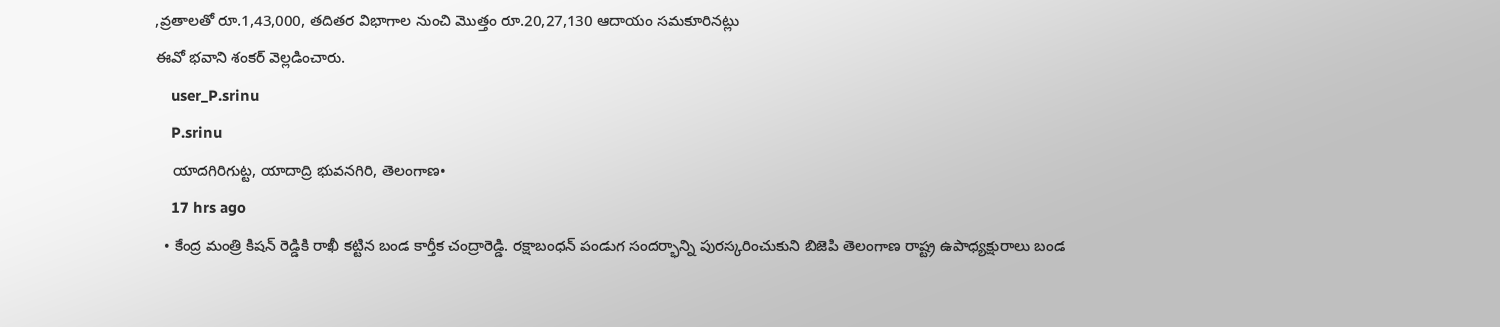,వ్రతాలతో రూ.1,43,000, తదితర విభాగాల నుంచి మొత్తం రూ.20,27,130 ఆదాయం సమకూరినట్లు
ఈవో భవాని శంకర్ వెల్లడించారు.
    user_P.srinu
    P.srinu
    యాదగిరిగుట్ట, యాదాద్రి భువనగిరి, తెలంగాణ•
    17 hrs ago
  • కేంద్ర మంత్రి కిషన్ రెడ్డికి రాఖీ కట్టిన బండ కార్తీక చంద్రారెడ్డి. రక్షాబంధన్ పండుగ సందర్భాన్ని పురస్కరించుకుని బిజెపి తెలంగాణ రాష్ట్ర ఉపాధ్యక్షురాలు బండ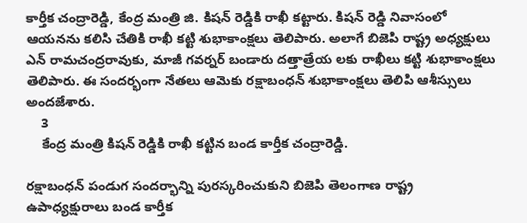కార్తీక చంద్రారెడ్డి, కేంద్ర మంత్రి జి. కిషన్ రెడ్డికి రాఖీ కట్టారు. కిషన్ రెడ్డి నివాసంలో ఆయనను కలిసి చేతికి రాఖీ కట్టి శుభాకాంక్షలు తెలిపారు. అలాగే బిజెపి రాష్ట్ర అధ్యక్షులు ఎన్ రామచంద్రరావుకు, మాజీ గవర్నర్ బండారు దత్తాత్రేయ లకు రాఖీలు కట్టి శుభాకాంక్షలు తెలిపారు. ఈ సందర్భంగా నేతలు ఆమెకు రక్షాబంధన్ శుభాకాంక్షలు తెలిపి ఆశీస్సులు అందజేశారు.
    3
    కేంద్ర మంత్రి కిషన్ రెడ్డికి రాఖీ కట్టిన బండ కార్తీక చంద్రారెడ్డి.

రక్షాబంధన్ పండుగ సందర్భాన్ని పురస్కరించుకుని బిజెపి తెలంగాణ రాష్ట్ర ఉపాధ్యక్షురాలు బండ కార్తీక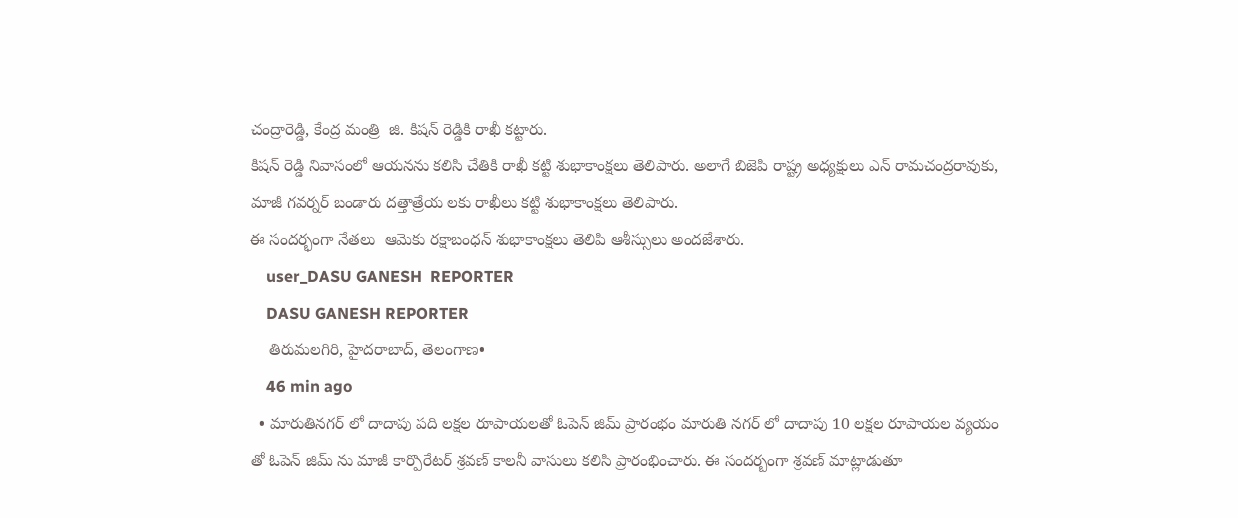చంద్రారెడ్డి, కేంద్ర మంత్రి  జి. కిషన్ రెడ్డికి రాఖీ కట్టారు.
కిషన్ రెడ్డి నివాసంలో ఆయనను కలిసి చేతికి రాఖీ కట్టి శుభాకాంక్షలు తెలిపారు. అలాగే బిజెపి రాష్ట్ర అధ్యక్షులు ఎన్ రామచంద్రరావుకు, మాజీ గవర్నర్ బండారు దత్తాత్రేయ లకు రాఖీలు కట్టి శుభాకాంక్షలు తెలిపారు.
ఈ సందర్భంగా నేతలు  ఆమెకు రక్షాబంధన్ శుభాకాంక్షలు తెలిపి ఆశీస్సులు అందజేశారు.
    user_DASU GANESH  REPORTER
    DASU GANESH REPORTER
    తిరుమలగిరి, హైదరాబాద్, తెలంగాణ•
    46 min ago
  • మారుతినగర్ లో దాదాపు పది లక్షల రూపాయలతో ఓపెన్ జిమ్ ప్రారంభం మారుతి నగర్ లో దాదాపు 10 లక్షల రూపాయల వ్యయం తో ఓపెన్ జిమ్ ను మాజీ కార్పొరేటర్ శ్రవణ్ కాలనీ వాసులు కలిసి ప్రారంభించారు. ఈ సందర్బంగా శ్రవణ్ మాట్లాడుతూ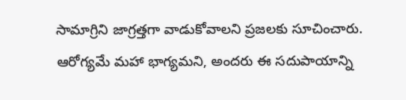సామాగ్రిని జాగ్రత్తగా వాడుకోవాలని ప్రజలకు సూచించారు. ఆరోగ్యమే మహా భాగ్యమని, అందరు ఈ సదుపాయాన్ని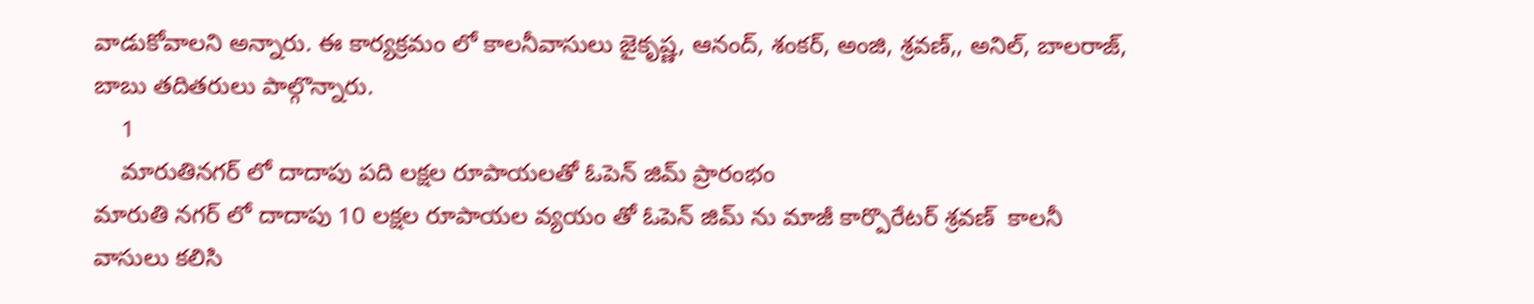వాడుకోవాలని అన్నారు. ఈ కార్యక్రమం లో కాలనీవాసులు జైకృష్ణ, ఆనంద్, శంకర్, అంజి, శ్రవణ్,, అనిల్, బాలరాజ్, బాబు తదితరులు పాల్గొన్నారు.
    1
    మారుతినగర్ లో దాదాపు పది లక్షల రూపాయలతో ఓపెన్ జిమ్ ప్రారంభం
మారుతి నగర్ లో దాదాపు 10 లక్షల రూపాయల వ్యయం తో ఓపెన్ జిమ్ ను మాజీ కార్పొరేటర్ శ్రవణ్  కాలనీ వాసులు కలిసి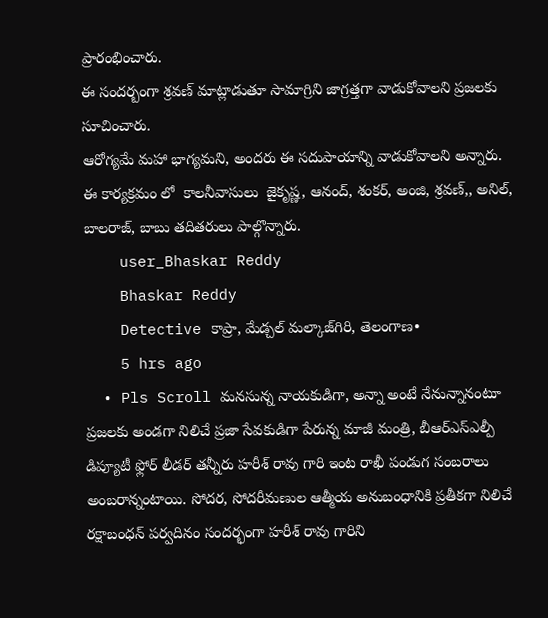ప్రారంభించారు.
ఈ సందర్బంగా శ్రవణ్ మాట్లాడుతూ సామాగ్రిని జాగ్రత్తగా వాడుకోవాలని ప్రజలకు సూచించారు.
ఆరోగ్యమే మహా భాగ్యమని, అందరు ఈ సదుపాయాన్ని వాడుకోవాలని అన్నారు.
ఈ కార్యక్రమం లో  కాలనీవాసులు  జైకృష్ణ, ఆనంద్, శంకర్, అంజి, శ్రవణ్,, అనిల్, బాలరాజ్, బాబు తదితరులు పాల్గొన్నారు.
    user_Bhaskar Reddy
    Bhaskar Reddy
    Detective కాప్రా, మేడ్చల్ మల్కాజ్‌గిరి, తెలంగాణ•
    5 hrs ago
  • Pls Scroll మనసున్న నాయకుడిగా, అన్నా అంటే నేనున్నానంటూ ప్రజలకు అండగా నిలిచే ప్రజా సేవకుడిగా పేరున్న మాజీ మంత్రి, బీఆర్‌ఎస్‌ఎల్పీ డిప్యూటీ ఫ్లోర్ లీడర్ తన్నీరు హరీశ్ రావు గారి ఇంట రాఖీ పండుగ సంబరాలు అంబరాన్నంటాయి. సోదర, సోదరీమణుల ఆత్మీయ అనుబంధానికి ప్రతీకగా నిలిచే రక్షాబంధన్ పర్వదినం సందర్భంగా హరీశ్ రావు గారిని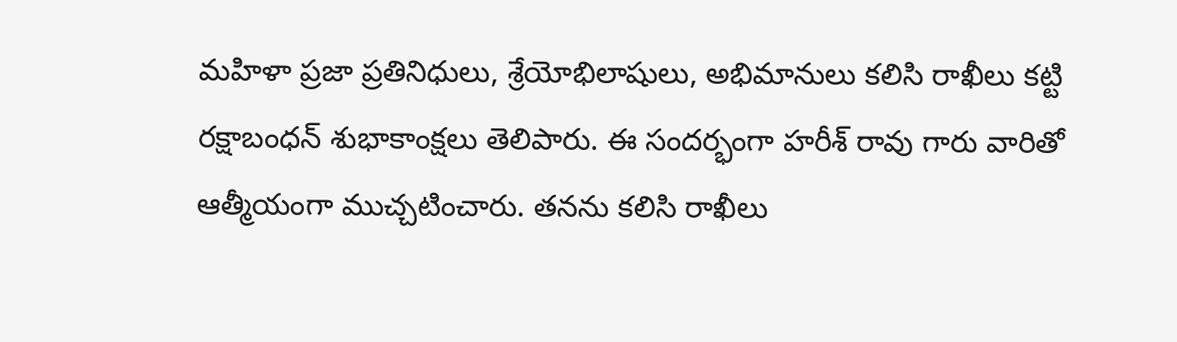మహిళా ప్రజా ప్రతినిధులు, శ్రేయోభిలాషులు, అభిమానులు కలిసి రాఖీలు కట్టి రక్షాబంధన్ శుభాకాంక్షలు తెలిపారు. ఈ సందర్భంగా హరీశ్ రావు గారు వారితో ఆత్మీయంగా ముచ్చటించారు. తనను కలిసి రాఖీలు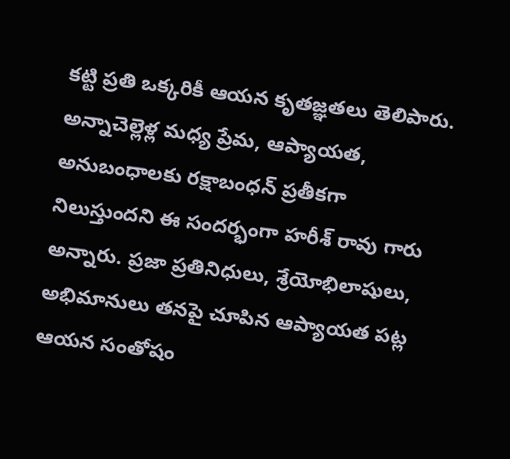కట్టి ప్రతి ఒక్కరికీ ఆయన కృతజ్ఞతలు తెలిపారు. అన్నాచెల్లెళ్ల మధ్య ప్రేమ, ఆప్యాయత, అనుబంధాలకు రక్షాబంధన్ ప్రతీకగా నిలుస్తుందని ఈ సందర్భంగా హరీశ్ రావు గారు అన్నారు. ప్రజా ప్రతినిధులు, శ్రేయోభిలాషులు, అభిమానులు తనపై చూపిన ఆప్యాయత పట్ల ఆయన సంతోషం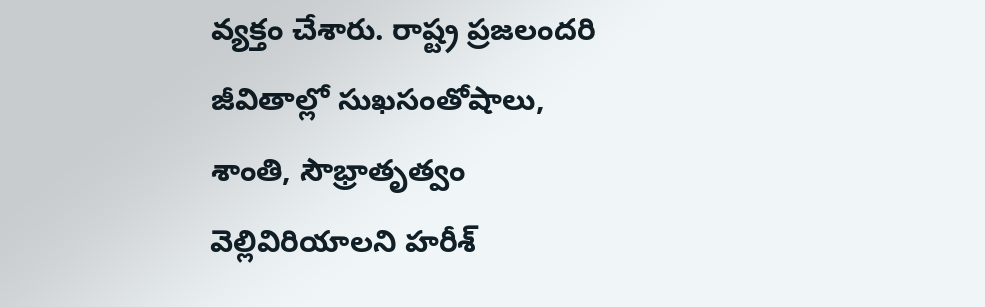వ్యక్తం చేశారు. రాష్ట్ర ప్రజలందరి జీవితాల్లో సుఖసంతోషాలు, శాంతి, సౌభ్రాతృత్వం వెల్లివిరియాలని హరీశ్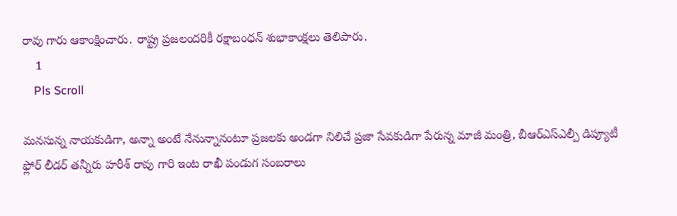రావు గారు ఆకాంక్షించారు. రాష్ట్ర ప్రజలందరికీ రక్షాబంధన్ శుభాకాంక్షలు తెలిపారు.
    1
    Pls Scroll

మనసున్న నాయకుడిగా, అన్నా అంటే నేనున్నానంటూ ప్రజలకు అండగా నిలిచే ప్రజా సేవకుడిగా పేరున్న మాజీ మంత్రి, బీఆర్‌ఎస్‌ఎల్పీ డిప్యూటీ ఫ్లోర్ లీడర్ తన్నీరు హరీశ్ రావు గారి ఇంట రాఖీ పండుగ సంబరాలు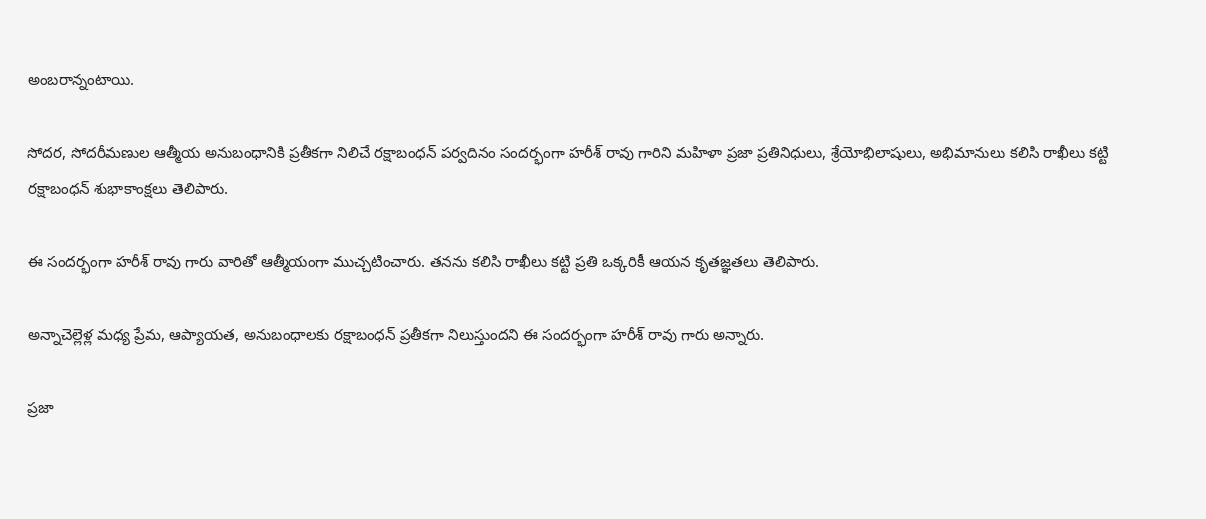అంబరాన్నంటాయి.

సోదర, సోదరీమణుల ఆత్మీయ అనుబంధానికి ప్రతీకగా నిలిచే రక్షాబంధన్ పర్వదినం సందర్భంగా హరీశ్ రావు గారిని మహిళా ప్రజా ప్రతినిధులు, శ్రేయోభిలాషులు, అభిమానులు కలిసి రాఖీలు కట్టి రక్షాబంధన్ శుభాకాంక్షలు తెలిపారు.

ఈ సందర్భంగా హరీశ్ రావు గారు వారితో ఆత్మీయంగా ముచ్చటించారు. తనను కలిసి రాఖీలు కట్టి ప్రతి ఒక్కరికీ ఆయన కృతజ్ఞతలు తెలిపారు.

అన్నాచెల్లెళ్ల మధ్య ప్రేమ, ఆప్యాయత, అనుబంధాలకు రక్షాబంధన్ ప్రతీకగా నిలుస్తుందని ఈ సందర్భంగా హరీశ్ రావు గారు అన్నారు.

ప్రజా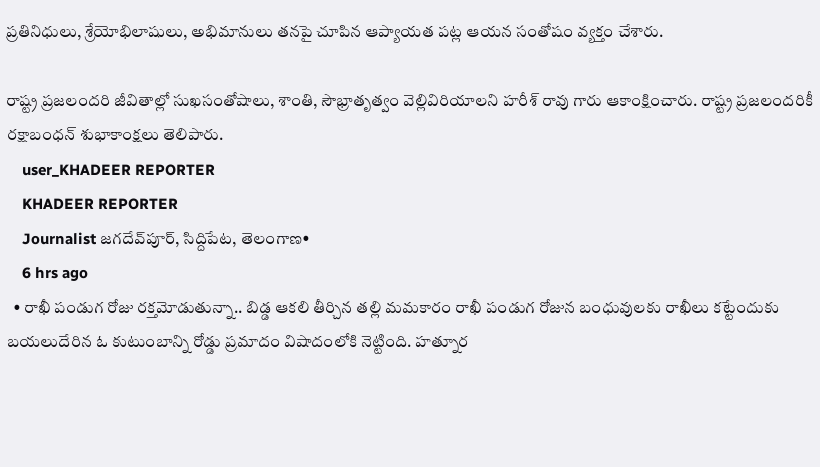ప్రతినిధులు, శ్రేయోభిలాషులు, అభిమానులు తనపై చూపిన ఆప్యాయత పట్ల ఆయన సంతోషం వ్యక్తం చేశారు.

రాష్ట్ర ప్రజలందరి జీవితాల్లో సుఖసంతోషాలు, శాంతి, సౌభ్రాతృత్వం వెల్లివిరియాలని హరీశ్ రావు గారు ఆకాంక్షించారు. రాష్ట్ర ప్రజలందరికీ రక్షాబంధన్ శుభాకాంక్షలు తెలిపారు.
    user_KHADEER REPORTER
    KHADEER REPORTER
    Journalist జగదేవ్‌పూర్, సిద్దిపేట, తెలంగాణ•
    6 hrs ago
  • రాఖీ పండుగ రోజు రక్తమోడుతున్నా.. బిడ్డ ఆకలి తీర్చిన తల్లి మమకారం రాఖీ పండుగ రోజున బంధువులకు రాఖీలు కట్టేందుకు బయలుదేరిన ఓ కుటుంబాన్ని రోడ్డు ప్రమాదం విషాదంలోకి నెట్టింది. హత్నూర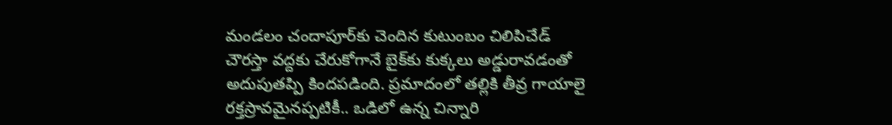మండలం చందాపూర్‌కు చెందిన కుటుంబం చిలిపిచేడ్ చౌరస్తా వద్దకు చేరుకోగానే బైక్‌కు కుక్కలు అడ్డురావడంతో అదుపుతప్పి కిందపడింది. ప్రమాదంలో తల్లికి తీవ్ర గాయాలై రక్తస్రావమైనప్పటికీ.. ఒడిలో ఉన్న చిన్నారి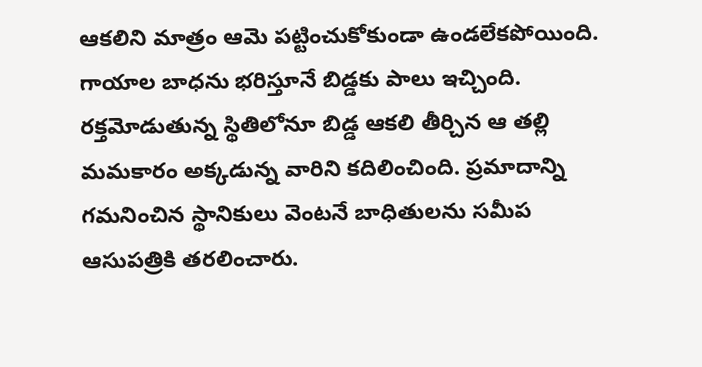ఆకలిని మాత్రం ఆమె పట్టించుకోకుండా ఉండలేకపోయింది. గాయాల బాధను భరిస్తూనే బిడ్డకు పాలు ఇచ్చింది. రక్తమోడుతున్న స్థితిలోనూ బిడ్డ ఆకలి తీర్చిన ఆ తల్లి మమకారం అక్కడున్న వారిని కదిలించింది. ప్రమాదాన్ని గమనించిన స్థానికులు వెంటనే బాధితులను సమీప ఆసుపత్రికి తరలించారు.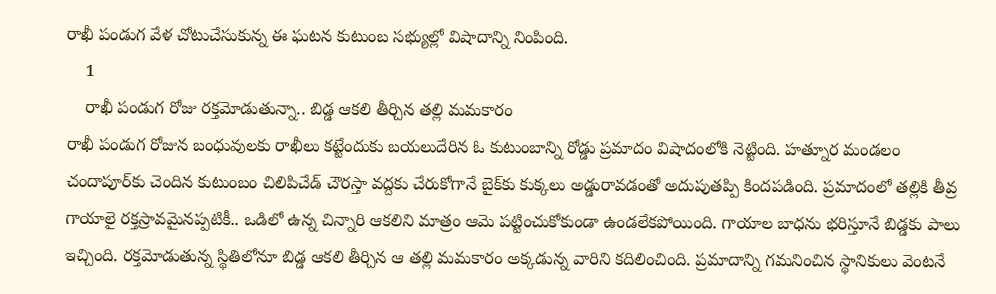రాఖీ పండుగ వేళ చోటుచేసుకున్న ఈ ఘటన కుటుంబ సభ్యుల్లో విషాదాన్ని నింపింది.
    1
    రాఖీ పండుగ రోజు రక్తమోడుతున్నా.. బిడ్డ ఆకలి తీర్చిన తల్లి మమకారం
రాఖీ పండుగ రోజున బంధువులకు రాఖీలు కట్టేందుకు బయలుదేరిన ఓ కుటుంబాన్ని రోడ్డు ప్రమాదం విషాదంలోకి నెట్టింది. హత్నూర మండలం చందాపూర్‌కు చెందిన కుటుంబం చిలిపిచేడ్ చౌరస్తా వద్దకు చేరుకోగానే బైక్‌కు కుక్కలు అడ్డురావడంతో అదుపుతప్పి కిందపడింది. ప్రమాదంలో తల్లికి తీవ్ర గాయాలై రక్తస్రావమైనప్పటికీ.. ఒడిలో ఉన్న చిన్నారి ఆకలిని మాత్రం ఆమె పట్టించుకోకుండా ఉండలేకపోయింది. గాయాల బాధను భరిస్తూనే బిడ్డకు పాలు ఇచ్చింది. రక్తమోడుతున్న స్థితిలోనూ బిడ్డ ఆకలి తీర్చిన ఆ తల్లి మమకారం అక్కడున్న వారిని కదిలించింది. ప్రమాదాన్ని గమనించిన స్థానికులు వెంటనే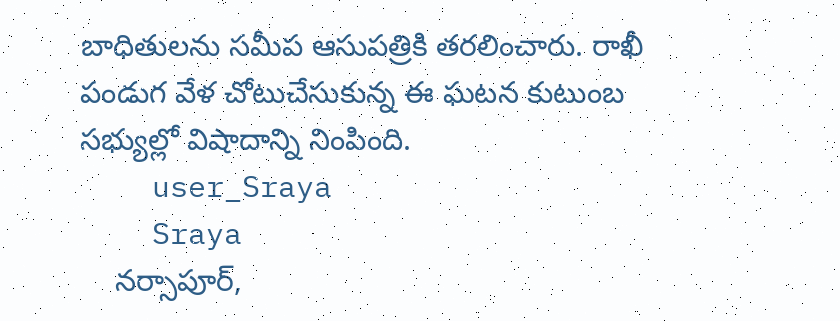బాధితులను సమీప ఆసుపత్రికి తరలించారు. రాఖీ పండుగ వేళ చోటుచేసుకున్న ఈ ఘటన కుటుంబ సభ్యుల్లో విషాదాన్ని నింపింది.
    user_Sraya
    Sraya
    నర్సాపూర్,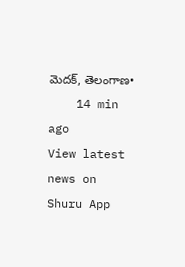మెదక్, తెలంగాణ•
    14 min ago
View latest news on Shuru App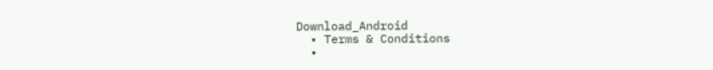Download_Android
  • Terms & Conditions
  •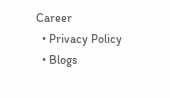Career
  • Privacy Policy
  • Blogs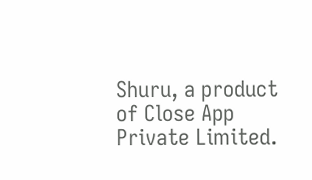Shuru, a product of Close App Private Limited.